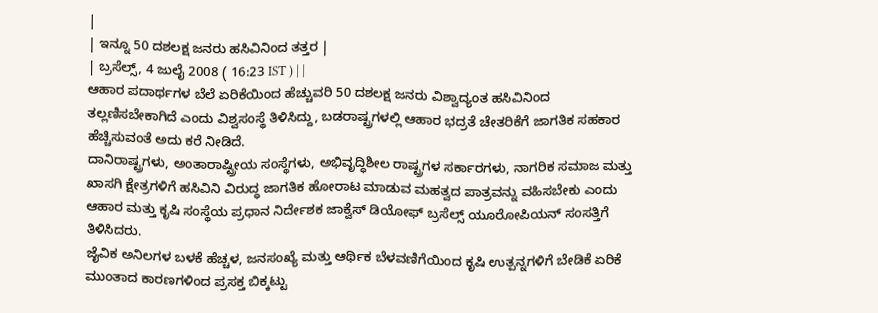|
| ಇನ್ನೂ 50 ದಶಲಕ್ಷ ಜನರು ಹಸಿವಿನಿಂದ ತತ್ತರ |
| ಬ್ರಸೆಲ್ಸ್, 4 ಜುಲೈ 2008 ( 16:23 IST ) | |
ಆಹಾರ ಪದಾರ್ಥಗಳ ಬೆಲೆ ಏರಿಕೆಯಿಂದ ಹೆಚ್ಚುವರಿ 50 ದಶಲಕ್ಷ ಜನರು ವಿಶ್ವಾದ್ಯಂತ ಹಸಿವಿನಿಂದ ತಲ್ಲಣಿಸಬೇಕಾಗಿದೆ ಎಂದು ವಿಶ್ವಸಂಸ್ಥೆ ತಿಳಿಸಿದ್ದು, ಬಡರಾಷ್ಟ್ರಗಳಲ್ಲಿ ಆಹಾರ ಭದ್ರತೆ ಚೇತರಿಕೆಗೆ ಜಾಗತಿಕ ಸಹಕಾರ ಹೆಚ್ಚಿಸುವಂತೆ ಅದು ಕರೆ ನೀಡಿದೆ.
ದಾನಿರಾಷ್ಟ್ರಗಳು, ಅಂತಾರಾಷ್ಟ್ರೀಯ ಸಂಸ್ಥೆಗಳು, ಅಭಿವೃದ್ಧಿಶೀಲ ರಾಷ್ಟ್ರಗಳ ಸರ್ಕಾರಗಳು, ನಾಗರಿಕ ಸಮಾಜ ಮತ್ತು ಖಾಸಗಿ ಕ್ಷೇತ್ರಗಳಿಗೆ ಹಸಿವಿನಿ ವಿರುದ್ಧ ಜಾಗತಿಕ ಹೋರಾಟ ಮಾಡುವ ಮಹತ್ವದ ಪಾತ್ರವನ್ನು ವಹಿಸಬೇಕು ಎಂದು ಆಹಾರ ಮತ್ತು ಕೃಷಿ ಸಂಸ್ಥೆಯ ಪ್ರಧಾನ ನಿರ್ದೇಶಕ ಜಾಕ್ವೆಸ್ ಡಿಯೋಫ್ ಬ್ರಸೆಲ್ಸ್ ಯೂರೋಪಿಯನ್ ಸಂಸತ್ತಿಗೆ ತಿಳಿಸಿದರು.
ಜೈವಿಕ ಅನಿಲಗಳ ಬಳಕೆ ಹೆಚ್ಚಳ, ಜನಸಂಖ್ಯೆ ಮತ್ತು ಆರ್ಥಿಕ ಬೆಳವಣಿಗೆಯಿಂದ ಕೃಷಿ ಉತ್ಪನ್ನಗಳಿಗೆ ಬೇಡಿಕೆ ಏರಿಕೆ ಮುಂತಾದ ಕಾರಣಗಳಿಂದ ಪ್ರಸಕ್ತ ಬಿಕ್ಕಟ್ಟು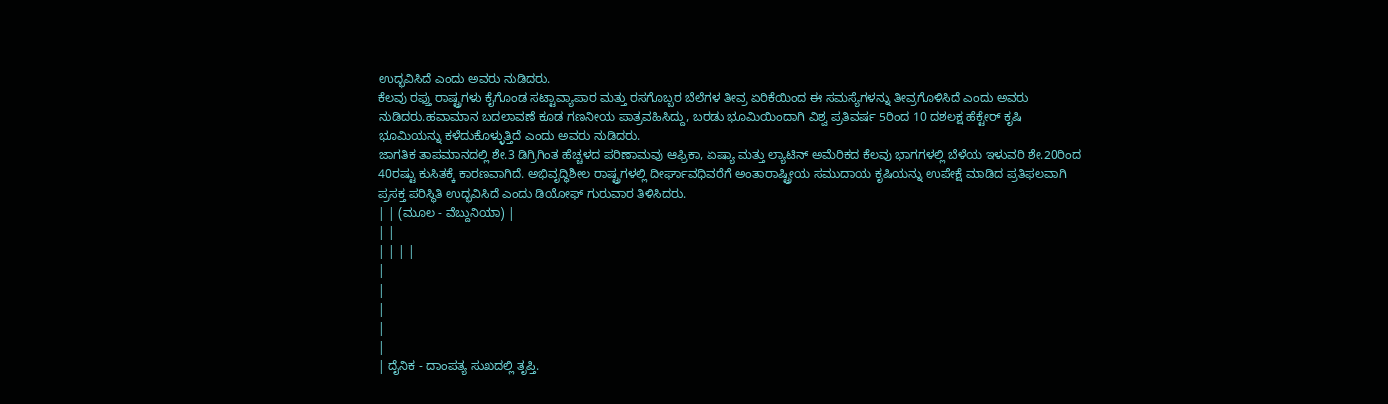ಉದ್ಭವಿಸಿದೆ ಎಂದು ಅವರು ನುಡಿದರು.
ಕೆಲವು ರಫ್ತು ರಾಷ್ಟ್ರಗಳು ಕೈಗೊಂಡ ಸಟ್ಟಾವ್ಯಾಪಾರ ಮತ್ತು ರಸಗೊಬ್ಬರ ಬೆಲೆಗಳ ತೀವ್ರ ಏರಿಕೆಯಿಂದ ಈ ಸಮಸ್ಯೆಗಳನ್ನು ತೀವ್ರಗೊಳಿಸಿದೆ ಎಂದು ಅವರು ನುಡಿದರು.ಹವಾಮಾನ ಬದಲಾವಣೆ ಕೂಡ ಗಣನೀಯ ಪಾತ್ರವಹಿಸಿದ್ದು, ಬರಡು ಭೂಮಿಯಿಂದಾಗಿ ವಿಶ್ವ ಪ್ರತಿವರ್ಷ 5ರಿಂದ 10 ದಶಲಕ್ಷ ಹೆಕ್ಟೇರ್ ಕೃಷಿ ಭೂಮಿಯನ್ನು ಕಳೆದುಕೊಳ್ಳುತ್ತಿದೆ ಎಂದು ಅವರು ನುಡಿದರು.
ಜಾಗತಿಕ ತಾಪಮಾನದಲ್ಲಿ ಶೇ.3 ಡಿಗ್ರಿಗಿಂತ ಹೆಚ್ಚಳದ ಪರಿಣಾಮವು ಆಫ್ರಿಕಾ, ಏಷ್ಯಾ ಮತ್ತು ಲ್ಯಾಟಿನ್ ಅಮೆರಿಕದ ಕೆಲವು ಭಾಗಗಳಲ್ಲಿ ಬೆಳೆಯ ಇಳುವರಿ ಶೇ.20ರಿಂದ 40ರಷ್ಟು ಕುಸಿತಕ್ಕೆ ಕಾರಣವಾಗಿದೆ. ಅಭಿವೃದ್ಧಿಶೀಲ ರಾಷ್ಟ್ರಗಳಲ್ಲಿ ದೀರ್ಘಾವಧಿವರೆಗೆ ಅಂತಾರಾಷ್ಟ್ರೀಯ ಸಮುದಾಯ ಕೃಷಿಯನ್ನು ಉಪೇಕ್ಷೆ ಮಾಡಿದ ಪ್ರತಿಫಲವಾಗಿ ಪ್ರಸಕ್ತ ಪರಿಸ್ಥಿತಿ ಉದ್ಭವಿಸಿದೆ ಎಂದು ಡಿಯೋಫ್ ಗುರುವಾರ ತಿಳಿಸಿದರು.
| | (ಮೂಲ - ವೆಬ್ದುನಿಯಾ) |
| |
| | | |
|
|
|
|
|
| ದೈನಿಕ - ದಾಂಪತ್ಯ ಸುಖದಲ್ಲಿ ತೃಪ್ತಿ.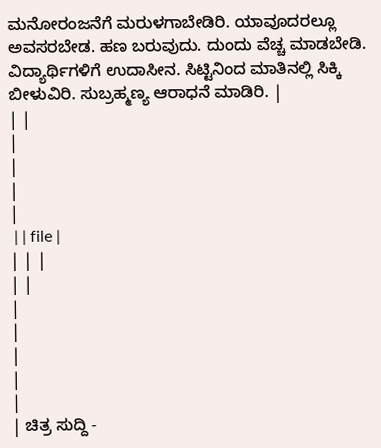ಮನೋರಂಜನೆಗೆ ಮರುಳಗಾಬೇಡಿರಿ. ಯಾವೂದರಲ್ಲೂ ಅವಸರಬೇಡ. ಹಣ ಬರುವುದು. ದುಂದು ವೆಚ್ಚ ಮಾಡಬೇಡಿ. ವಿದ್ಯಾರ್ಥಿಗಳಿಗೆ ಉದಾಸೀನ. ಸಿಟ್ಟಿನಿಂದ ಮಾತಿನಲ್ಲಿ ಸಿಕ್ಕಿ ಬೀಳುವಿರಿ. ಸುಬ್ರಹ್ಮಣ್ಯ ಆರಾಧನೆ ಮಾಡಿರಿ. |
| |
|
|
|
|
 | | file |
| | |
| |
|
|
|
|
|
| ಚಿತ್ರ ಸುದ್ದಿ -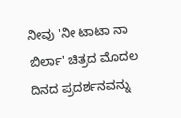ನೀವು 'ನೀ ಟಾಟಾ ನಾ ಬಿರ್ಲಾ' ಚಿತ್ರದ ಮೊದಲ ದಿನದ ಪ್ರದರ್ಶನವನ್ನು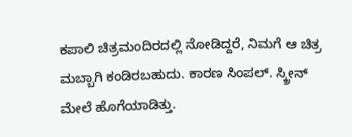ಕಪಾಲಿ ಚಿತ್ರಮಂದಿರದಲ್ಲಿ ನೋಡಿದ್ದರೆ, ನಿಮಗೆ ಆ ಚಿತ್ರ ಮಬ್ಬಾಗಿ ಕಂಡಿರಬಹುದು. ಕಾರಣ ಸಿಂಪಲ್. ಸ್ಕ್ರೀನ್ ಮೇಲೆ ಹೊಗೆಯಾಡಿತ್ತು.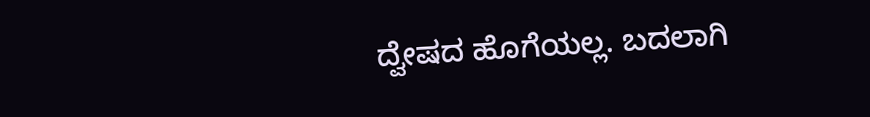ದ್ವೇಷದ ಹೊಗೆಯಲ್ಲ. ಬದಲಾಗಿ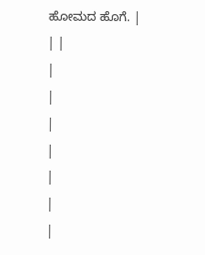ಹೋಮದ ಹೊಗೆ. |
| |
|
|
|
|
|
|
|